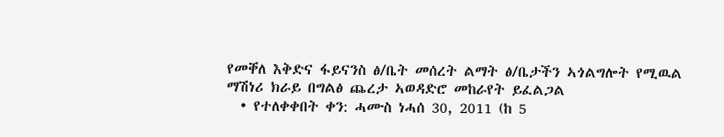የመቐለ እቅድና ፋይናንስ ፅ/ቤት መሰረት ልማት ፅ/ቤታችን ኣጎልግሎት የሚዉል ማሽነሪ ክራይ በግልፅ ጨረታ ኣወዳድሮ መከራየት ይፈልጋል
  • የተለቀቀበት ቀን: ሓሙስ ነሓሰ 30, 2011 (ከ 5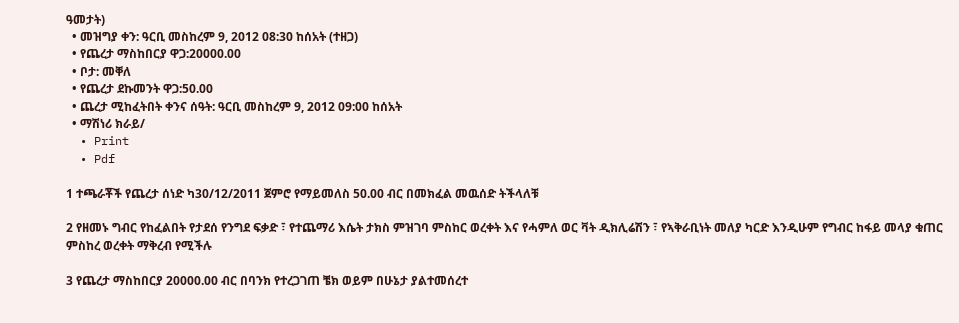ዓመታት)
  • መዝግያ ቀን: ዓርቢ መስከረም 9, 2012 08:30 ከሰአት (ተዘጋ)
  • የጨረታ ማስከበርያ ዋጋ:20000.00
  • ቦታ: መቐለ
  • የጨረታ ደኩመንት ዋጋ:50.00
  • ጨረታ ሚከፈትበት ቀንና ሰዓት: ዓርቢ መስከረም 9, 2012 09:00 ከሰአት
  • ማሽነሪ ክራይ/
  • Print
  • Pdf

1 ተጫራቾች የጨረታ ሰነድ ካ30/12/2011 ጀምሮ የማይመለስ 50.00 ብር በመክፈል መዉሰድ ትችላለቹ

2 የዘመኑ ግብር የከፈልበት የታደሰ የንግደ ፍቃድ ፣ የተጨማሪ እሴት ታክስ ምዝገባ ምስከር ወረቀት እና የሓምለ ወር ቫት ዲክሊሬሽን ፣ የኣቅራቢነት መለያ ካርድ እንዲሁም የግብር ከፋይ መላያ ቁጠር ምስከረ ወረቀት ማቅረብ የሚችሉ

3 የጨረታ ማስከበርያ 20000.00 ብር በባንክ የተረጋገጠ ቼክ ወይም በሁኔታ ያልተመሰረተ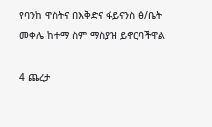የባንከ ዋስትና በእቅድና ፋይናንስ ፅ/ቤት መቀሌ ከተማ ስም ማስያዝ ይኖርባችዋል

4 ጨረታ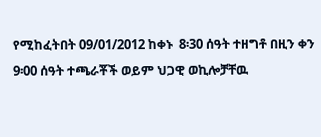የሚከፈትበት 09/01/2012 ከቀኑ  8፡30 ሰዓት ተዘግቶ በዚን ቀን 9፡00 ሰዓት ተጫራቾች ወይም ህጋዊ ወኪሎቻቸዉ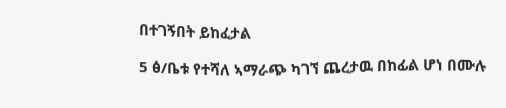በተገኝበት ይከፈታል

5 ፅ/ቤቱ የተሻለ ኣማራጭ ካገኘ ጨረታዉ በከፊል ሆነ በሙሉ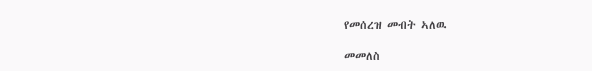የመሰረዝ መብት ኣለዉ

መመለስ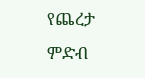የጨረታ ምድብ